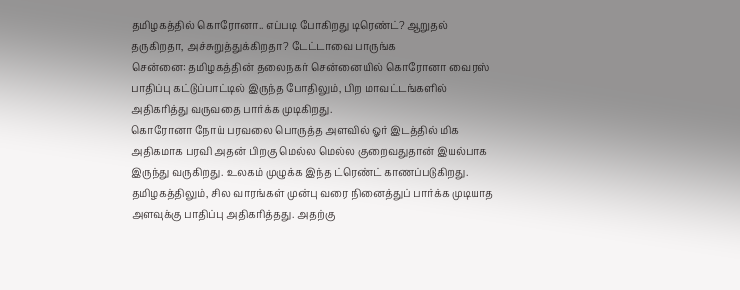தமிழகத்தில் கொரோனா.. எப்படி போகிறது டிரெண்ட்? ஆறுதல் தருகிறதா, அச்சுறுத்துக்கிறதா? டேட்டாவை பாருங்க
சென்னை: தமிழகத்தின் தலைநகர் சென்னையில் கொரோனா வைரஸ் பாதிப்பு கட்டுப்பாட்டில் இருந்த போதிலும், பிற மாவட்டங்களில் அதிகரித்து வருவதை பார்க்க முடிகிறது.
கொரோனா நோய் பரவலை பொருத்த அளவில் ஓர் இடத்தில் மிக அதிகமாக பரவி அதன் பிறகு மெல்ல மெல்ல குறைவதுதான் இயல்பாக இருந்து வருகிறது. உலகம் முழுக்க இந்த ட்ரெண்ட் காணப்படுகிறது.
தமிழகத்திலும், சில வாரங்கள் முன்பு வரை நினைத்துப் பார்க்க முடியாத அளவுக்கு பாதிப்பு அதிகரித்தது. அதற்கு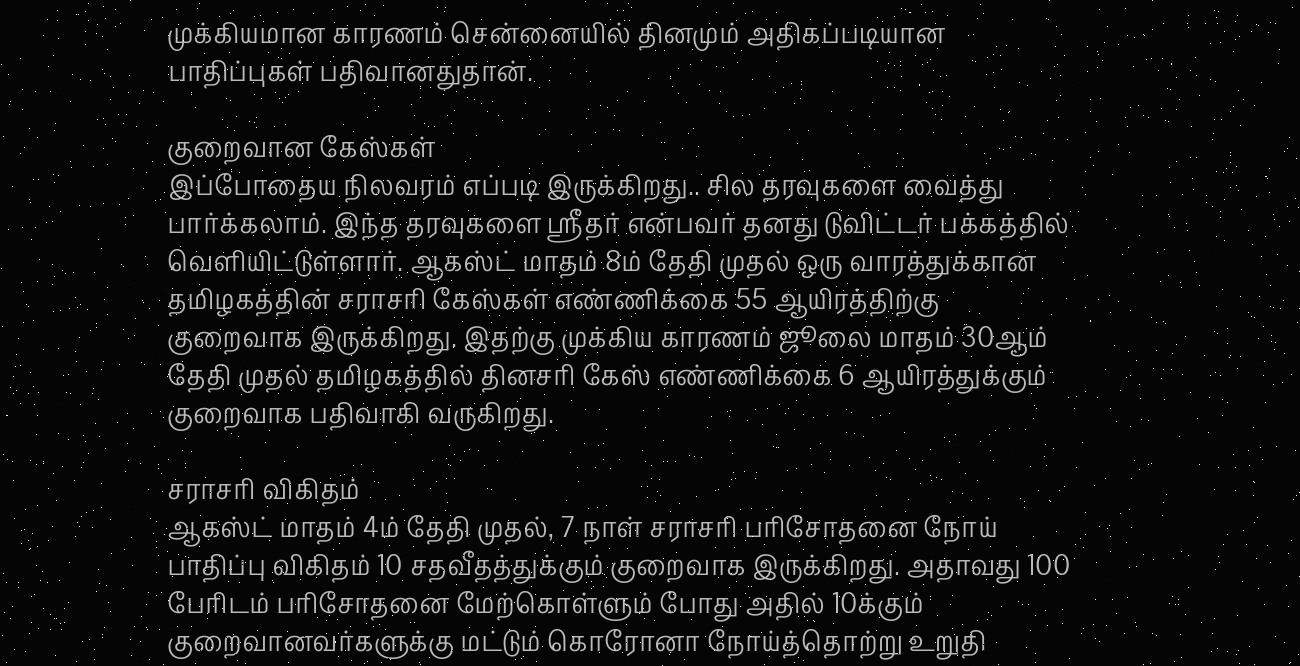முக்கியமான காரணம் சென்னையில் தினமும் அதிகப்படியான பாதிப்புகள் பதிவானதுதான்.

குறைவான கேஸ்கள்
இப்போதைய நிலவரம் எப்படி இருக்கிறது.. சில தரவுகளை வைத்து பார்க்கலாம். இந்த தரவுகளை ஸ்ரீதர் என்பவர் தனது டுவிட்டர் பக்கத்தில் வெளியிட்டுள்ளார். ஆகஸ்ட் மாதம் 8ம் தேதி முதல் ஒரு வாரத்துக்கான தமிழகத்தின் சராசரி கேஸ்கள் எண்ணிக்கை 55 ஆயிரத்திற்கு குறைவாக இருக்கிறது. இதற்கு முக்கிய காரணம் ஜூலை மாதம் 30ஆம் தேதி முதல் தமிழகத்தில் தினசரி கேஸ் எண்ணிக்கை 6 ஆயிரத்துக்கும் குறைவாக பதிவாகி வருகிறது.

சராசரி விகிதம்
ஆகஸ்ட் மாதம் 4ம் தேதி முதல், 7 நாள் சராசரி பரிசோதனை நோய் பாதிப்பு விகிதம் 10 சதவீதத்துக்கும் குறைவாக இருக்கிறது. அதாவது 100 பேரிடம் பரிசோதனை மேற்கொள்ளும் போது அதில் 10க்கும் குறைவானவர்களுக்கு மட்டும் கொரோனா நோய்த்தொற்று உறுதி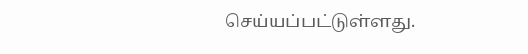செய்யப்பட்டுள்ளது.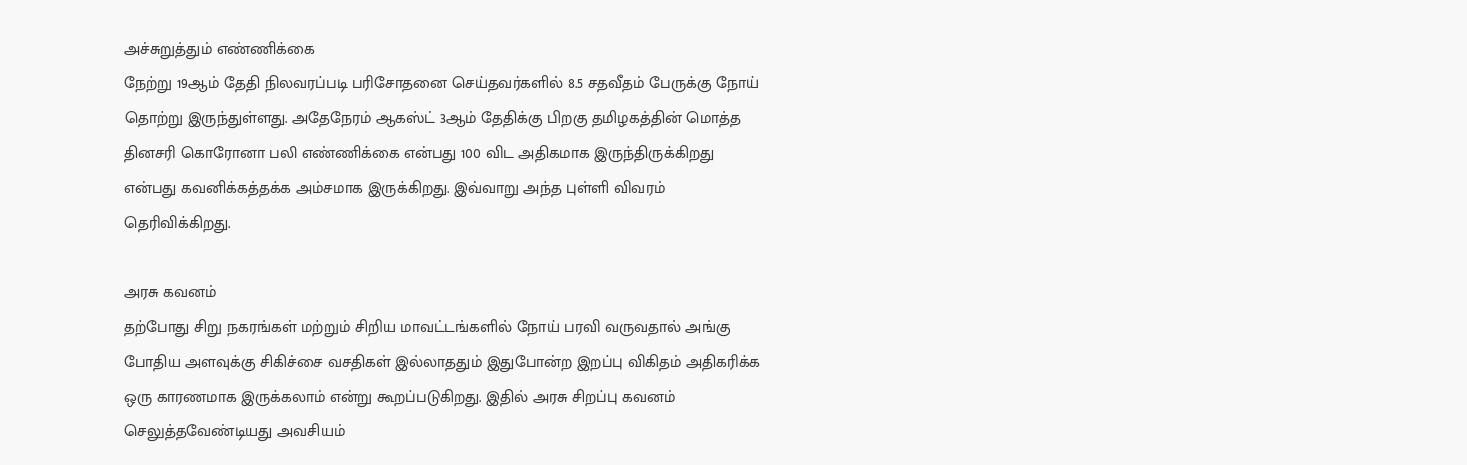அச்சுறுத்தும் எண்ணிக்கை
நேற்று 19ஆம் தேதி நிலவரப்படி பரிசோதனை செய்தவர்களில் 8.5 சதவீதம் பேருக்கு நோய் தொற்று இருந்துள்ளது. அதேநேரம் ஆகஸ்ட் 3ஆம் தேதிக்கு பிறகு தமிழகத்தின் மொத்த தினசரி கொரோனா பலி எண்ணிக்கை என்பது 100 விட அதிகமாக இருந்திருக்கிறது என்பது கவனிக்கத்தக்க அம்சமாக இருக்கிறது. இவ்வாறு அந்த புள்ளி விவரம் தெரிவிக்கிறது.

அரசு கவனம்
தற்போது சிறு நகரங்கள் மற்றும் சிறிய மாவட்டங்களில் நோய் பரவி வருவதால் அங்கு போதிய அளவுக்கு சிகிச்சை வசதிகள் இல்லாததும் இதுபோன்ற இறப்பு விகிதம் அதிகரிக்க ஒரு காரணமாக இருக்கலாம் என்று கூறப்படுகிறது. இதில் அரசு சிறப்பு கவனம் செலுத்தவேண்டியது அவசியம்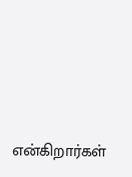என்கிறார்கள்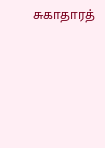சுகாதாரத்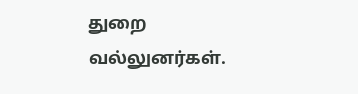துறை வல்லுனர்கள்.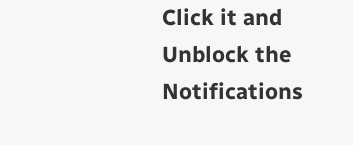Click it and Unblock the Notifications